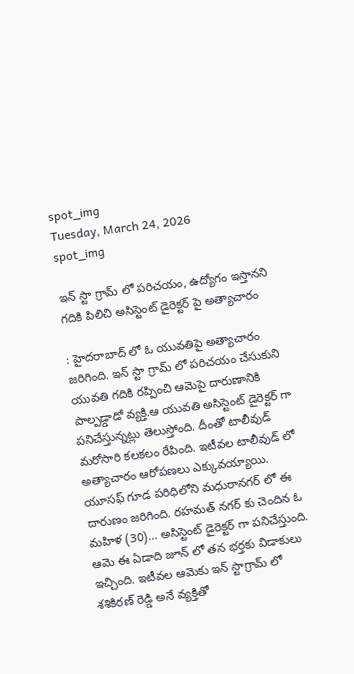spot_img
Tuesday, March 24, 2026
spot_img

ఇన్ స్టా గ్రామ్ లో పరిచయం, ఉద్యోగం ఇస్తానని గదికి పిలిచి అసిస్టెంట్ డైరెక్టర్ పై అత్యాచారం

: హైదరాబాద్ లో ఓ యువతిపై అత్యాచారం జరిగింది. ఇన్ స్టా గ్రామ్ లో పరిచయం చేసుకుని యువతి గదికి రప్పించి ఆమెపై దారుణానికి పాల్పడ్డాడో వ్యక్తి.ఆ యువతి అసిస్టెంట్ డైరెక్టర్ గా పనిచేస్తున్నట్లు తెలుస్తోంది. దీంతో టాలీవుడ్ మరోసారి కలకలం రేపింది. ఇటీవల టాలీవుడ్ లో అత్యాచారం ఆరోపణలు ఎక్కువయ్యాయి. యూసఫ్ గూడ పరిధిలోని మధురానగర్ లో ఈ దారుణం జరిగింది. రహమత్ నగర్ కు చెందిన ఓ మహిళ (30)… అసిస్టెంట్ డైరెక్టర్ గా పనిచేస్తుంది. ఆమె ఈ ఏడాది జూన్ లో తన భర్తకు విడాకులు ఇచ్చింది. ఇటీవల ఆమెకు ఇన్ స్టాగ్రామ్ లో శశికిరణ్ రెడ్డి అనే వ్యక్తితో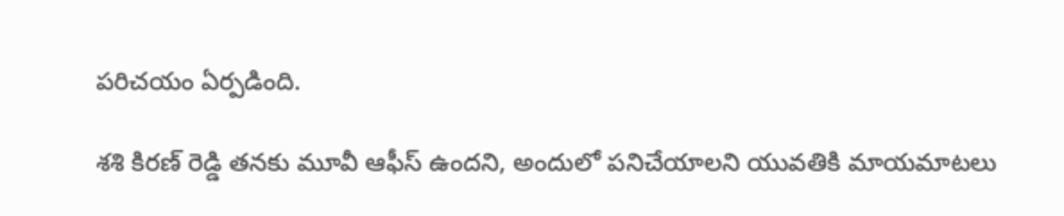పరిచయం ఏర్పడింది.

శశి కిరణ్ రెడ్డి తనకు మూవీ ఆఫీస్ ఉందని, అందులో పనిచేయాలని యువతికి మాయమాటలు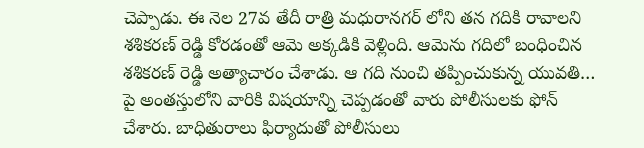చెప్పాడు. ఈ నెల 27వ తేదీ రాత్రి మధురానగర్ లోని తన గదికి రావాలని శశికరణ్ రెడ్డి కోరడంతో ఆమె అక్కడికి వెళ్లింది. ఆమెను గదిలో బంధించిన శశికరణ్ రెడ్డి అత్యాచారం చేశాడు. ఆ గది నుంచి తప్పించుకున్న యువతి… పై అంతస్తులోని వారికి విషయాన్ని చెప్పడంతో వారు పోలీసులకు ఫోన్ చేశారు. బాధితురాలు ఫిర్యాదుతో పోలీసులు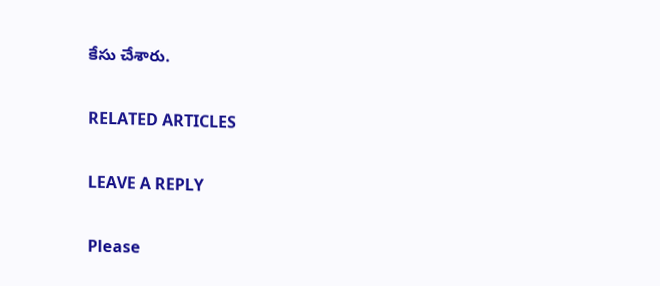కేసు చేశారు.

RELATED ARTICLES

LEAVE A REPLY

Please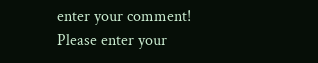enter your comment!
Please enter your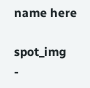name here

spot_img
-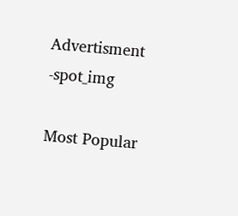Advertisment -spot_img

Most Popular